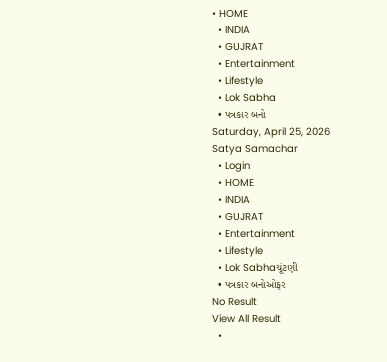• HOME
  • INDIA
  • GUJRAT
  • Entertainment
  • Lifestyle
  • Lok Sabha
  • પત્રકાર બનો
Saturday, April 25, 2026
Satya Samachar
  • Login
  • HOME
  • INDIA
  • GUJRAT
  • Entertainment
  • Lifestyle
  • Lok Sabhaચૂંટણી
  • પત્રકાર બનોઓફર
No Result
View All Result
  •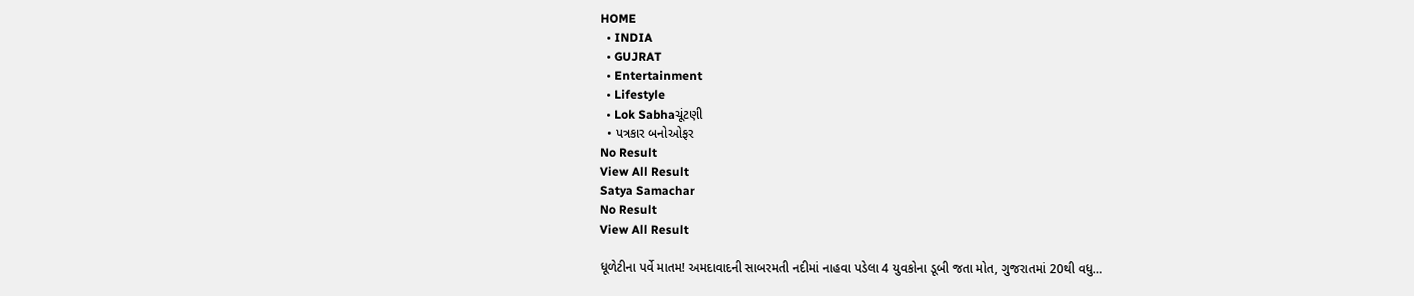HOME
  • INDIA
  • GUJRAT
  • Entertainment
  • Lifestyle
  • Lok Sabhaચૂંટણી
  • પત્રકાર બનોઓફર
No Result
View All Result
Satya Samachar
No Result
View All Result

ધૂળેટીના પર્વે માતમ! અમદાવાદની સાબરમતી નદીમાં નાહવા પડેલા 4 યુવકોના ડૂબી જતા મોત, ગુજરાતમાં 20થી વધુ…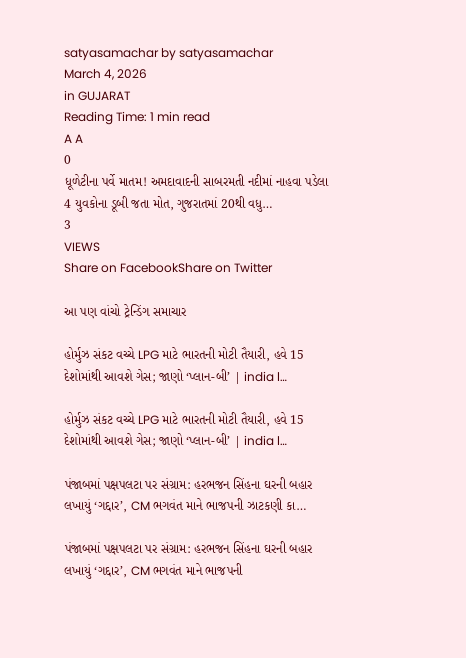satyasamachar by satyasamachar
March 4, 2026
in GUJARAT
Reading Time: 1 min read
A A
0
ધૂળેટીના પર્વે માતમ! અમદાવાદની સાબરમતી નદીમાં નાહવા પડેલા 4 યુવકોના ડૂબી જતા મોત, ગુજરાતમાં 20થી વધુ…
3
VIEWS
Share on FacebookShare on Twitter

આ પણ વાંચો ટ્રેન્ડિંગ સમાચાર

હોર્મુઝ સંકટ વચ્ચે LPG માટે ભારતની મોટી તૈયારી, હવે 15 દેશોમાંથી આવશે ગેસ; જાણો ‘પ્લાન-બી’ | india l…

હોર્મુઝ સંકટ વચ્ચે LPG માટે ભારતની મોટી તૈયારી, હવે 15 દેશોમાંથી આવશે ગેસ; જાણો ‘પ્લાન-બી’ | india l…

પંજાબમાં પક્ષપલટા પર સંગ્રામ: હરભજન સિંહના ઘરની બહાર લખાયું ‘ગદ્દાર’, CM ભગવંત માને ભાજપની ઝાટકણી કા…

પંજાબમાં પક્ષપલટા પર સંગ્રામ: હરભજન સિંહના ઘરની બહાર લખાયું ‘ગદ્દાર’, CM ભગવંત માને ભાજપની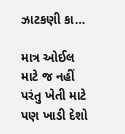ઝાટકણી કા…

માત્ર ઓઈલ માટે જ નહીં પરંતુ ખેતી માટે પણ ખાડી દેશો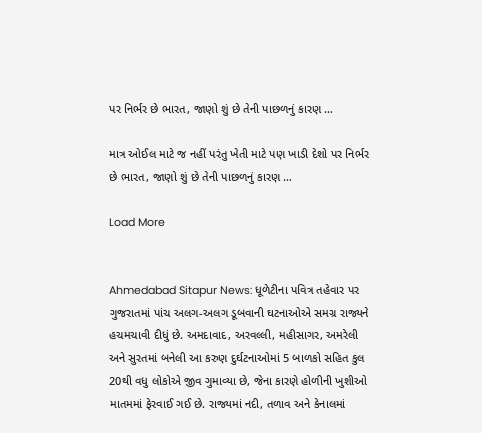પર નિર્ભર છે ભારત, જાણો શું છે તેની પાછળનું કારણ …

માત્ર ઓઈલ માટે જ નહીં પરંતુ ખેતી માટે પણ ખાડી દેશો પર નિર્ભર છે ભારત, જાણો શું છે તેની પાછળનું કારણ …

Load More


Ahmedabad Sitapur News: ધૂળેટીના પવિત્ર તહેવાર પર ગુજરાતમાં પાંચ અલગ-અલગ ડૂબવાની ઘટનાઓએ સમગ્ર રાજ્યને હચમચાવી દીધું છે. અમદાવાદ, અરવલ્લી, મહીસાગર, અમરેલી અને સુરતમાં બનેલી આ કરુણ દુર્ઘટનાઓમાં 5 બાળકો સહિત કુલ 20થી વધુ લોકોએ જીવ ગુમાવ્યા છે, જેના કારણે હોળીની ખુશીઓ માતમમાં ફેરવાઈ ગઈ છે. રાજ્યમાં નદી, તળાવ અને કેનાલમાં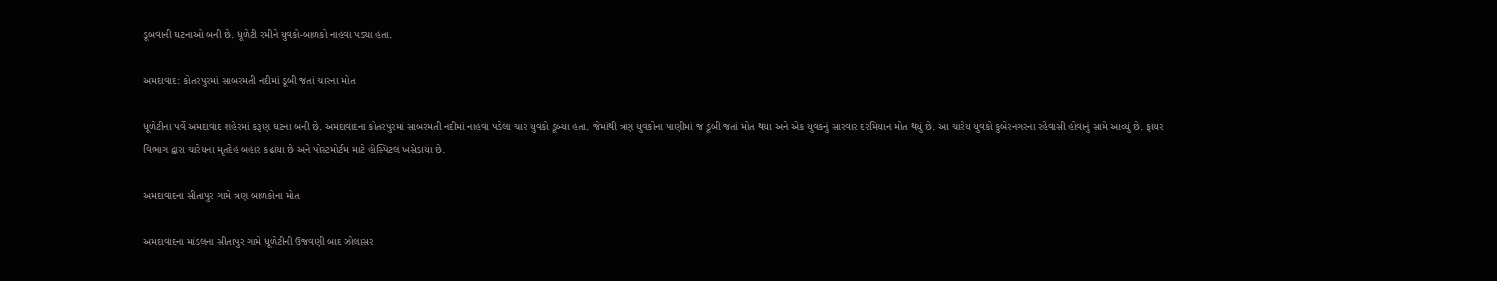ડૂબવાની ઘટનાઓ બની છે. ધૂળેટી રમીને યુવકો-બાળકો નાહવા પડ્યા હતા.

અમદાવાદ: કોતરપુરમાં સાબરમતી નદીમાં ડૂબી જતાં ચારના મોત

ધૂળેટીના પર્વે અમદાવાદ શહેરમાં કરૂણ ઘટના બની છે. અમદાવાદના કોતરપુરમાં સાબરમતી નદીમાં નાહવા પડેલા ચાર યુવકો ડૂબ્યા હતા. જેમાંથી ત્રણ યુવકોના પાણીમાં જ ડૂબી જતાં મોત થયા અને એક યુવકનું સારવાર દરમિયાન મોત થયું છે. આ ચારેય યુવકો કુબેરનગરના રહેવાસી હોવાનું સામે આવ્યું છે. ફાયર વિભાગ દ્વારા ચારેયના મૃતદેહ બહાર કઢાયા છે અને પોસ્ટમોર્ટમ માટે હોસ્પિટલ ખસેડાયા છે.

અમદાવાદના સીતાપુર ગામે ત્રણ બાળકોના મોત

અમદાવાદના માંડલના સીતાપુર ગામે ધૂળેટીની ઉજવણી બાદ ઝોલાસર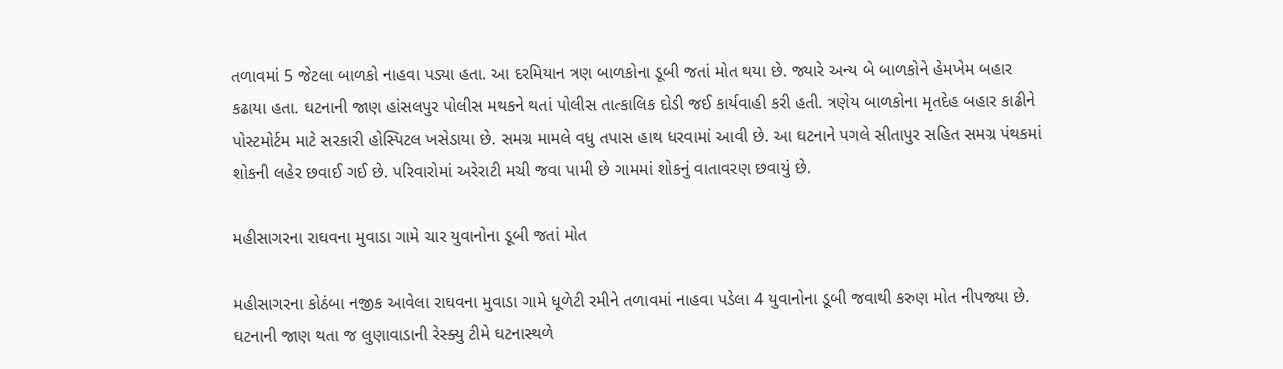તળાવમાં 5 જેટલા બાળકો નાહવા પડ્યા હતા. આ દરમિયાન ત્રણ બાળકોના ડૂબી જતાં મોત થયા છે. જ્યારે અન્ય બે બાળકોને હેમખેમ બહાર કઢાયા હતા. ઘટનાની જાણ હાંસલપુર પોલીસ મથકને થતાં પોલીસ તાત્કાલિક દોડી જઈ કાર્યવાહી કરી હતી. ત્રણેય બાળકોના મૃતદેહ બહાર કાઢીને પોસ્ટમોર્ટમ માટે સરકારી હોસ્પિટલ ખસેડાયા છે. સમગ્ર મામલે વધુ તપાસ હાથ ધરવામાં આવી છે. આ ઘટનાને પગલે સીતાપુર સહિત સમગ્ર પંથકમાં શોકની લહેર છવાઈ ગઈ છે. પરિવારોમાં અરેરાટી મચી જવા પામી છે ગામમાં શોકનું વાતાવરણ છવાયું છે.

મહીસાગરના રાઘવના મુવાડા ગામે ચાર યુવાનોના ડૂબી જતાં મોત

મહીસાગરના કોઠંબા નજીક આવેલા રાઘવના મુવાડા ગામે ધૂળેટી રમીને તળાવમાં નાહવા પડેલા 4 યુવાનોના ડૂબી જવાથી કરુણ મોત નીપજ્યા છે. ઘટનાની જાણ થતા જ લુણાવાડાની રેસ્ક્યુ ટીમે ઘટનાસ્થળે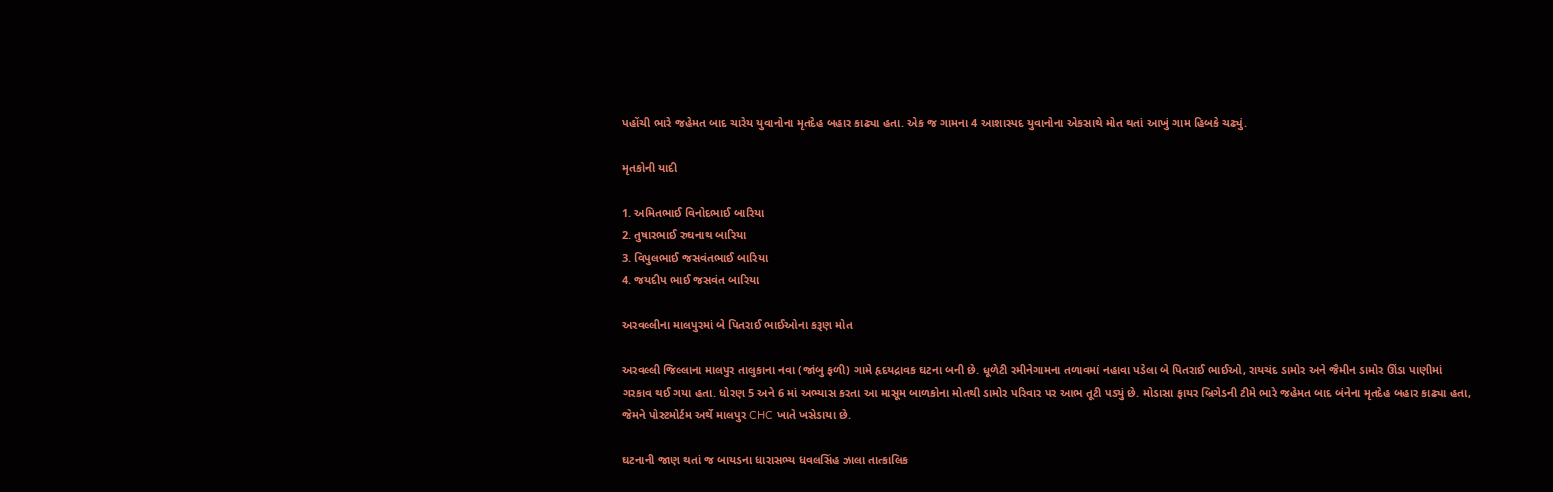પહોંચી ભારે જહેમત બાદ ચારેય યુવાનોના મૃતદેહ બહાર કાઢ્યા હતા. એક જ ગામના 4 આશાસ્પદ યુવાનોના એકસાથે મોત થતાં આખું ગામ હિબકે ચઢ્યું.

મૃતકોની યાદી

1. અમિતભાઈ વિનોદભાઈ બારિયા
2. તુષારભાઈ રુઘનાથ બારિયા
3. વિપુલભાઈ જસવંતભાઈ બારિયા
4. જયદીપ ભાઈ જસવંત બારિયા

અરવલ્લીના માલપુરમાં બે પિતરાઈ ભાઈઓના કરૂણ મોત

અરવલ્લી જિલ્લાના માલપુર તાલુકાના નવા (જાંબુ ફળી) ગામે હૃદયદ્રાવક ઘટના બની છે. ધૂળેટી રમીનેગામના તળાવમાં નહાવા પડેલા બે પિતરાઈ ભાઈઓ, રાયચંદ ડામોર અને જૈમીન ડામોર ઊંડા પાણીમાં ગરકાવ થઈ ગયા હતા. ધોરણ 5 અને 6 માં અભ્યાસ કરતા આ માસૂમ બાળકોના મોતથી ડામોર પરિવાર પર આભ તૂટી પડ્યું છે. મોડાસા ફાયર બ્રિગેડની ટીમે ભારે જહેમત બાદ બંનેના મૃતદેહ બહાર કાઢ્યા હતા, જેમને પોસ્ટમોર્ટમ અર્થે માલપુર CHC ખાતે ખસેડાયા છે.

ઘટનાની જાણ થતાં જ બાયડના ધારાસભ્ય ધવલસિંહ ઝાલા તાત્કાલિક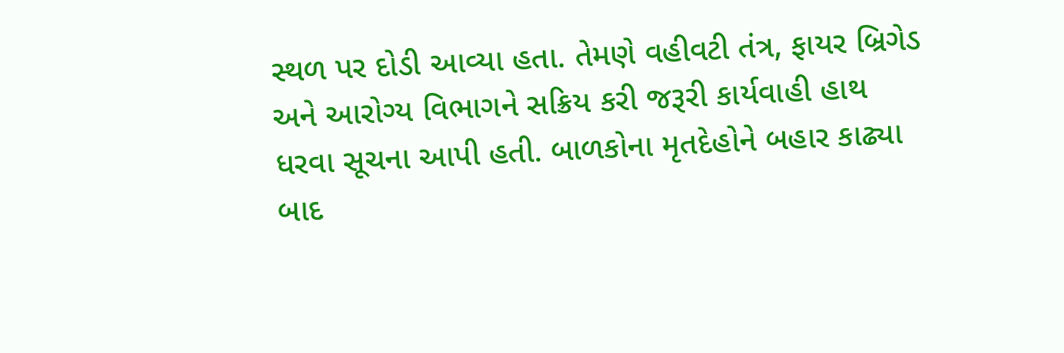સ્થળ પર દોડી આવ્યા હતા. તેમણે વહીવટી તંત્ર, ફાયર બ્રિગેડ અને આરોગ્ય વિભાગને સક્રિય કરી જરૂરી કાર્યવાહી હાથ ધરવા સૂચના આપી હતી. બાળકોના મૃતદેહોને બહાર કાઢ્યા બાદ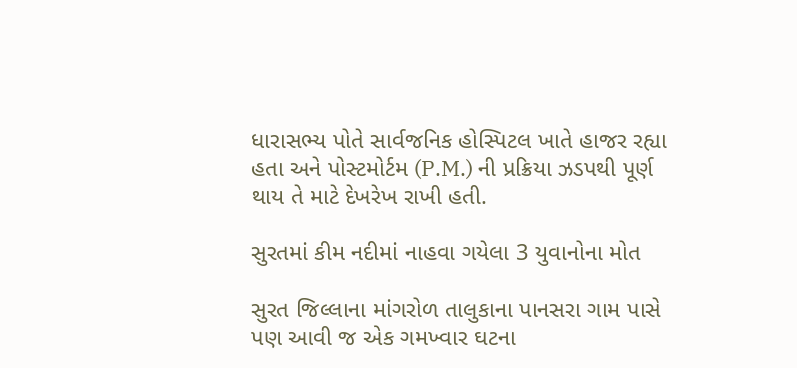ધારાસભ્ય પોતે સાર્વજનિક હોસ્પિટલ ખાતે હાજર રહ્યા હતા અને પોસ્ટમોર્ટમ (P.M.) ની પ્રક્રિયા ઝડપથી પૂર્ણ થાય તે માટે દેખરેખ રાખી હતી.

સુરતમાં કીમ નદીમાં નાહવા ગયેલા 3 યુવાનોના મોત

સુરત જિલ્લાના માંગરોળ તાલુકાના પાનસરા ગામ પાસે પણ આવી જ એક ગમખ્વાર ઘટના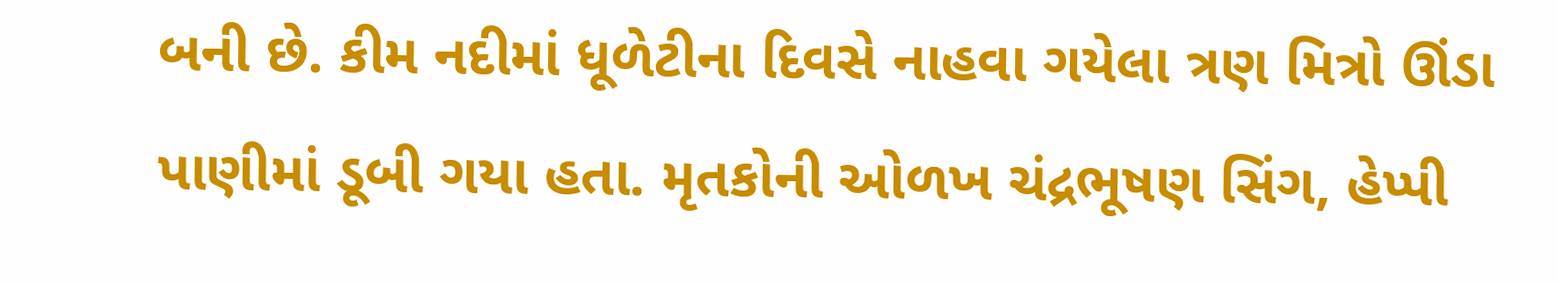બની છે. કીમ નદીમાં ધૂળેટીના દિવસે નાહવા ગયેલા ત્રણ મિત્રો ઊંડા પાણીમાં ડૂબી ગયા હતા. મૃતકોની ઓળખ ચંદ્રભૂષણ સિંગ, હેપ્પી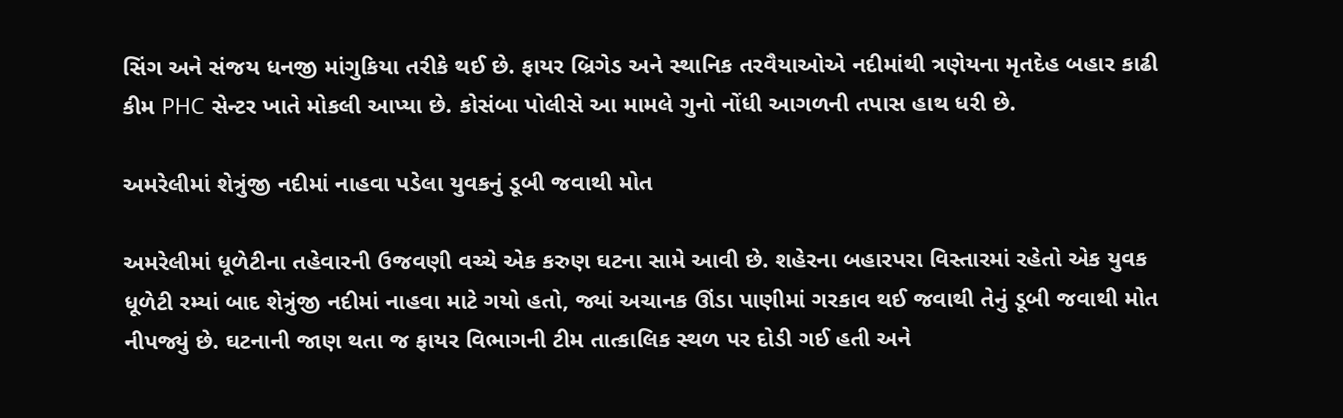સિંગ અને સંજય ધનજી માંગુકિયા તરીકે થઈ છે. ફાયર બ્રિગેડ અને સ્થાનિક તરવૈયાઓએ નદીમાંથી ત્રણેયના મૃતદેહ બહાર કાઢી કીમ PHC સેન્ટર ખાતે મોકલી આપ્યા છે. કોસંબા પોલીસે આ મામલે ગુનો નોંધી આગળની તપાસ હાથ ધરી છે.

અમરેલીમાં શેત્રુંજી નદીમાં નાહવા પડેલા યુવકનું ડૂબી જવાથી મોત

અમરેલીમાં ધૂળેટીના તહેવારની ઉજવણી વચ્ચે એક કરુણ ઘટના સામે આવી છે. શહેરના બહારપરા વિસ્તારમાં રહેતો એક યુવક ધૂળેટી રમ્યાં બાદ શેત્રુંજી નદીમાં નાહવા માટે ગયો હતો, જ્યાં અચાનક ઊંડા પાણીમાં ગરકાવ થઈ જવાથી તેનું ડૂબી જવાથી મોત નીપજ્યું છે. ઘટનાની જાણ થતા જ ફાયર વિભાગની ટીમ તાત્કાલિક સ્થળ પર દોડી ગઈ હતી અને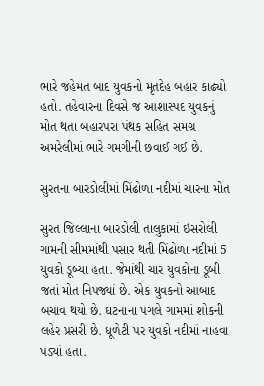ભારે જહેમત બાદ યુવકનો મૃતદેહ બહાર કાઢ્યો હતો. તહેવારના દિવસે જ આશાસ્પદ યુવકનું મોત થતા બહારપરા પંથક સહિત સમગ્ર અમરેલીમાં ભારે ગમગીની છવાઈ ગઈ છે.

સુરતના બારડોલીમાં મિંઢોળા નદીમાં ચારના મોત

સુરત જિલ્લાના બારડોલી તાલુકામાં ઇસરોલી ગામની સીમમાંથી પસાર થતી મિંઢોળા નદીમાં 5 યુવકો ડૂબ્યા હતા. જેમાંથી ચાર યુવકોના ડૂબી જતાં મોત નિપજ્યાં છે. એક યુવકનો આબાદ બચાવ થયો છે. ઘટનાના પગલે ગામમાં શોકની લહેર પ્રસરી છે. ધૂળેટી પર યુવકો નદીમાં નાહવા પડ્યાં હતા.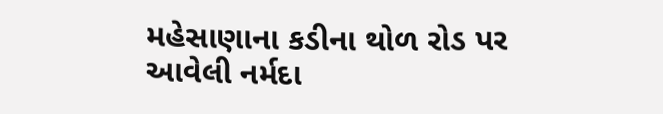મહેસાણાના કડીના થોળ રોડ પર આવેલી નર્મદા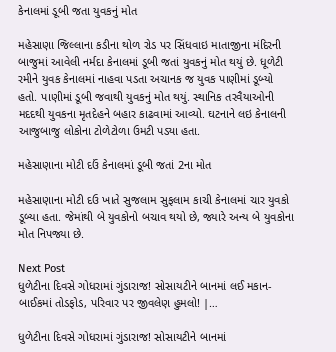કેનાલમાં ડૂબી જતા યુવકનું મોત

મહેસાણા જિલ્લાના કડીના થોળ રોડ પર સિંધવાઇ માતાજીના મંદિરની બાજુમાં આવેલી નર્મદા કેનાલમાં ડૂબી જતાં યુવકનું મોત થયું છે. ધૂળેટી રમીને યુવક કેનાલમાં નાહવા પડતા અચાનક જ યુવક પાણીમાં ડૂબ્યો હતો. પાણીમાં ડૂબી જવાથી યુવકનું મોત થયું. સ્થાનિક તરવૈયાઓની મદદથી યુવકના મૃતદેહને બહાર કાઢવામાં આવ્યો. ઘટનાને લઇ કેનાલની આજુબાજુ લોકોના ટોળેટોળા ઉમટી પડ્યા હતા.

મહેસાણાના મોટી દઉં કેનાલમાં ડૂબી જતાં 2ના મોત

મહેસાણાના મોટી દઉ ખાતે સુજલામ સુફલામ કાચી કેનાલમાં ચાર યુવકો ડૂબ્યા હતા. જેમાંથી બે યુવકોનો બચાવ થયો છે, જ્યારે અન્ય બે યુવકોના મોત નિપજ્યા છે.

Next Post
ધુળેટીના દિવસે ગોધરામાં ગુંડારાજ! સોસાયટીને બાનમાં લઈ મકાન-બાઈકમાં તોડફોડ, પરિવાર પર જીવલેણ હુમલો! |…

ધુળેટીના દિવસે ગોધરામાં ગુંડારાજ! સોસાયટીને બાનમાં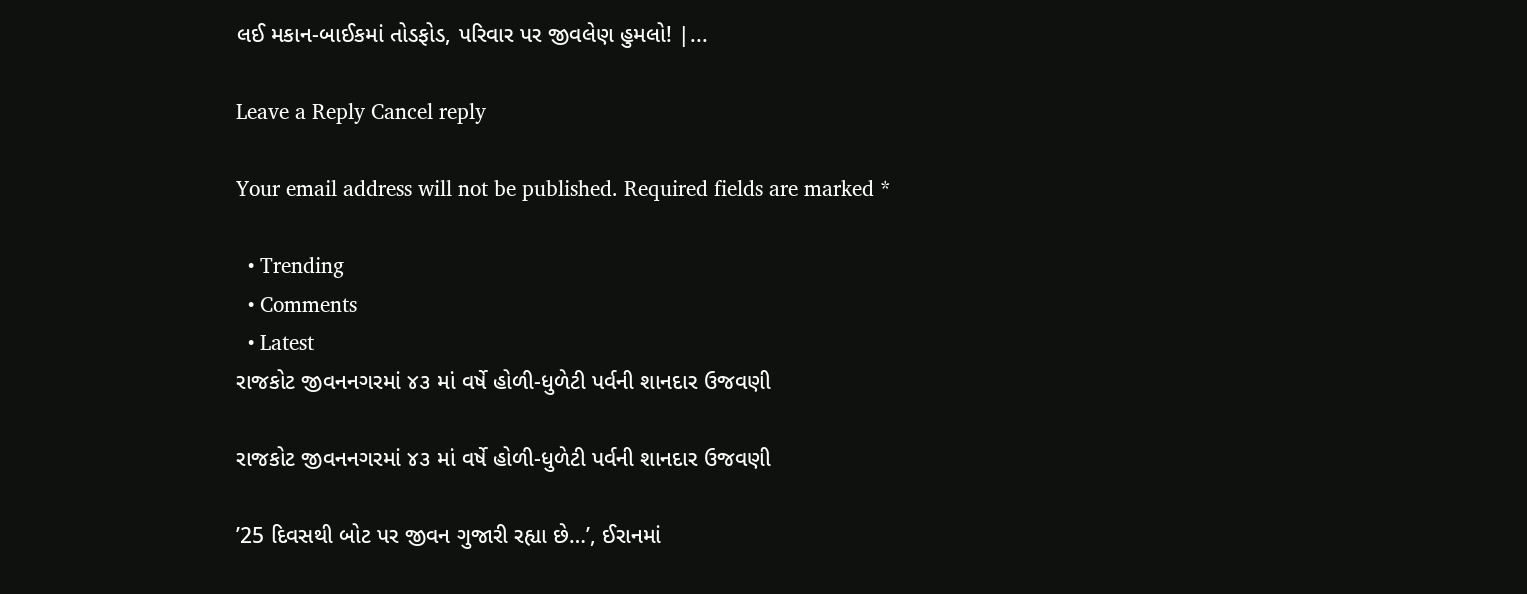લઈ મકાન-બાઈકમાં તોડફોડ, પરિવાર પર જીવલેણ હુમલો! |...

Leave a Reply Cancel reply

Your email address will not be published. Required fields are marked *

  • Trending
  • Comments
  • Latest
રાજકોટ જીવનનગરમાં ૪૩ માં વર્ષે હોળી-ધુળેટી પર્વની શાનદાર ઉજવણી

રાજકોટ જીવનનગરમાં ૪૩ માં વર્ષે હોળી-ધુળેટી પર્વની શાનદાર ઉજવણી

’25 દિવસથી બોટ પર જીવન ગુજારી રહ્યા છે…’, ઈરાનમાં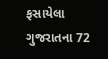ફસાયેલા ગુજરાતના 72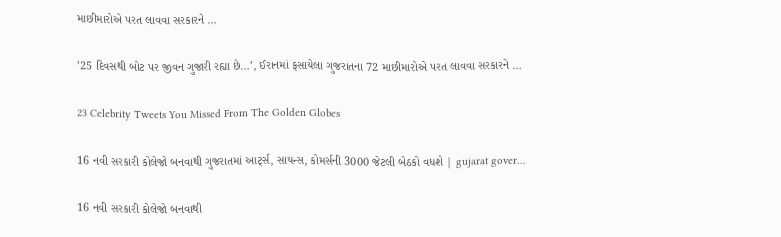માછીમારોએ પરત લાવવા સરકારને …

’25 દિવસથી બોટ પર જીવન ગુજારી રહ્યા છે…’, ઈરાનમાં ફસાયેલા ગુજરાતના 72 માછીમારોએ પરત લાવવા સરકારને …

23 Celebrity Tweets You Missed From The Golden Globes

16 નવી સરકારી કોલેજો બનવાથી ગુજરાતમાં આર્ટ્સ, સાયન્સ, કોમર્સની 3000 જેટલી બેઠકો વધશે | gujarat gover…

16 નવી સરકારી કોલેજો બનવાથી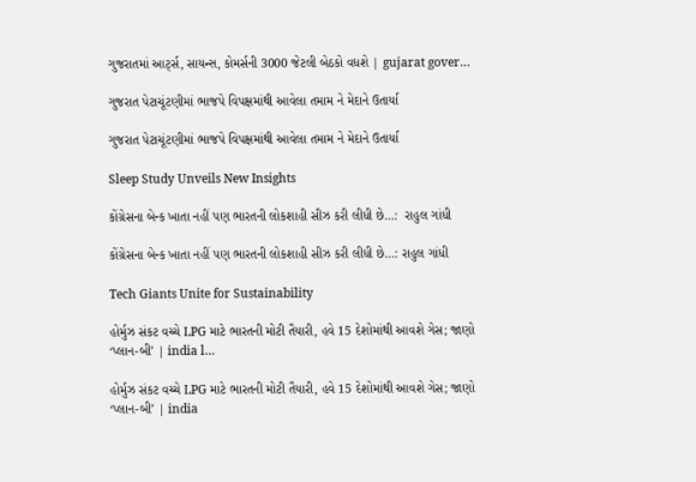ગુજરાતમાં આર્ટ્સ, સાયન્સ, કોમર્સની 3000 જેટલી બેઠકો વધશે | gujarat gover…

ગુજરાત પેટાચૂંટણીમાં ભાજપે વિપક્ષમાંથી આવેલા તમામ ને મેદાને ઉતાર્યા

ગુજરાત પેટાચૂંટણીમાં ભાજપે વિપક્ષમાંથી આવેલા તમામ ને મેદાને ઉતાર્યા

Sleep Study Unveils New Insights

કોંગ્રેસના બેન્ક ખાતા નહીં પણ ભારતની લોકશાહી સીઝ કરી લીધી છે…:  રાહુલ ગાંધી

કોંગ્રેસના બેન્ક ખાતા નહીં પણ ભારતની લોકશાહી સીઝ કરી લીધી છે…: રાહુલ ગાંધી

Tech Giants Unite for Sustainability

હોર્મુઝ સંકટ વચ્ચે LPG માટે ભારતની મોટી તૈયારી, હવે 15 દેશોમાંથી આવશે ગેસ; જાણો ‘પ્લાન-બી’ | india l…

હોર્મુઝ સંકટ વચ્ચે LPG માટે ભારતની મોટી તૈયારી, હવે 15 દેશોમાંથી આવશે ગેસ; જાણો ‘પ્લાન-બી’ | india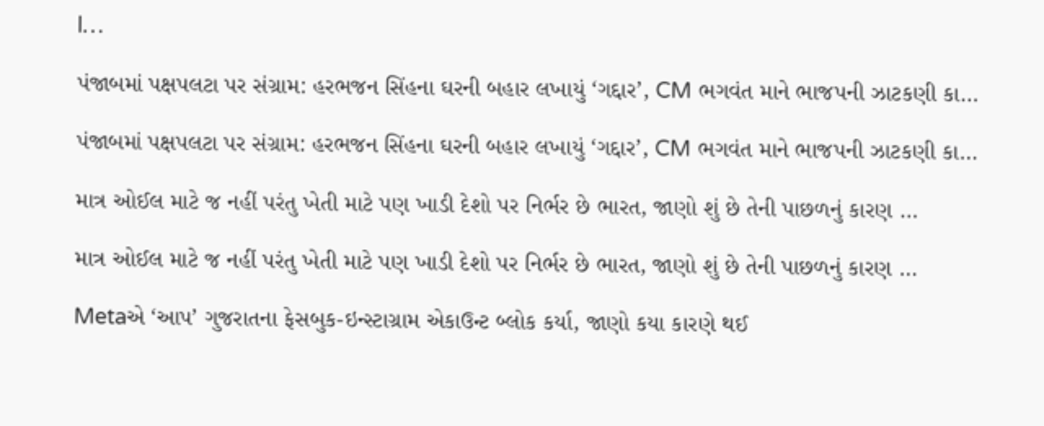l…

પંજાબમાં પક્ષપલટા પર સંગ્રામ: હરભજન સિંહના ઘરની બહાર લખાયું ‘ગદ્દાર’, CM ભગવંત માને ભાજપની ઝાટકણી કા…

પંજાબમાં પક્ષપલટા પર સંગ્રામ: હરભજન સિંહના ઘરની બહાર લખાયું ‘ગદ્દાર’, CM ભગવંત માને ભાજપની ઝાટકણી કા…

માત્ર ઓઈલ માટે જ નહીં પરંતુ ખેતી માટે પણ ખાડી દેશો પર નિર્ભર છે ભારત, જાણો શું છે તેની પાછળનું કારણ …

માત્ર ઓઈલ માટે જ નહીં પરંતુ ખેતી માટે પણ ખાડી દેશો પર નિર્ભર છે ભારત, જાણો શું છે તેની પાછળનું કારણ …

Metaએ ‘આપ’ ગુજરાતના ફેસબુક-ઇન્સ્ટાગ્રામ એકાઉન્ટ બ્લોક કર્યા, જાણો કયા કારણે થઈ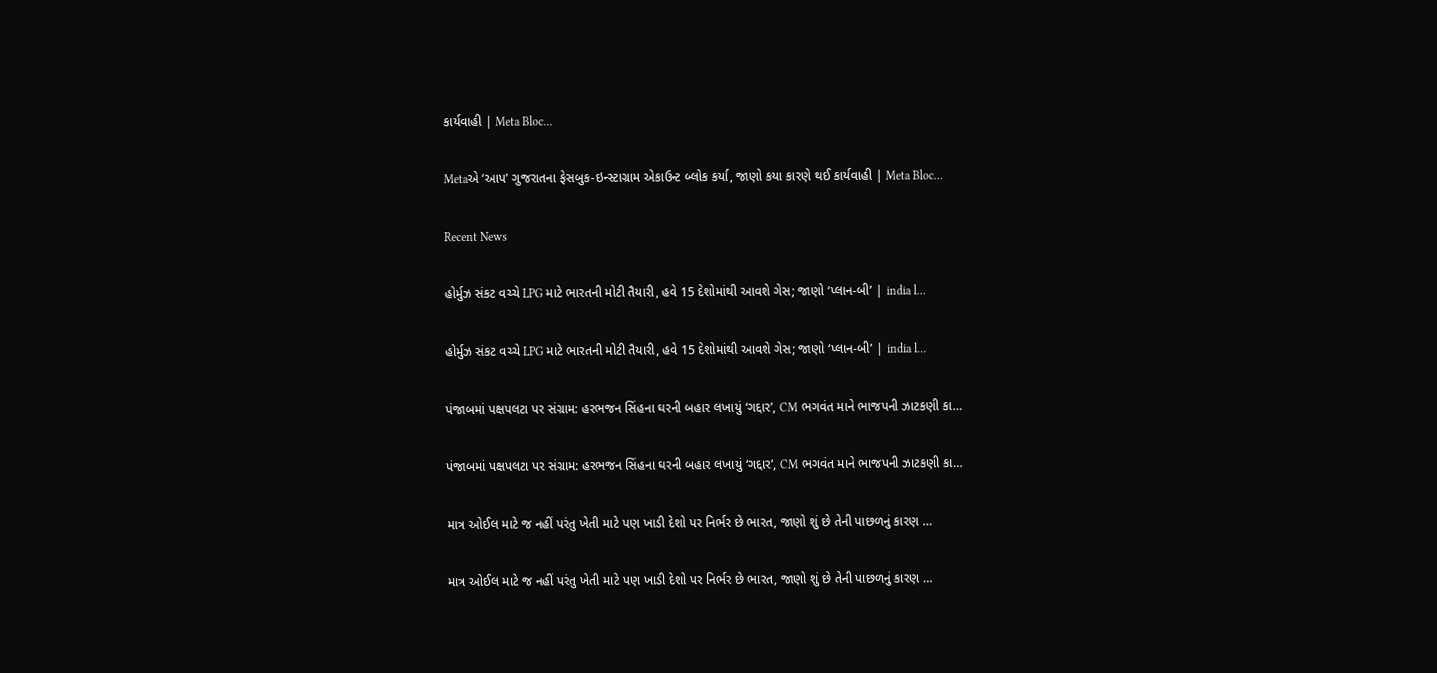કાર્યવાહી | Meta Bloc…

Metaએ ‘આપ’ ગુજરાતના ફેસબુક-ઇન્સ્ટાગ્રામ એકાઉન્ટ બ્લોક કર્યા, જાણો કયા કારણે થઈ કાર્યવાહી | Meta Bloc…

Recent News

હોર્મુઝ સંકટ વચ્ચે LPG માટે ભારતની મોટી તૈયારી, હવે 15 દેશોમાંથી આવશે ગેસ; જાણો ‘પ્લાન-બી’ | india l…

હોર્મુઝ સંકટ વચ્ચે LPG માટે ભારતની મોટી તૈયારી, હવે 15 દેશોમાંથી આવશે ગેસ; જાણો ‘પ્લાન-બી’ | india l…

પંજાબમાં પક્ષપલટા પર સંગ્રામ: હરભજન સિંહના ઘરની બહાર લખાયું ‘ગદ્દાર’, CM ભગવંત માને ભાજપની ઝાટકણી કા…

પંજાબમાં પક્ષપલટા પર સંગ્રામ: હરભજન સિંહના ઘરની બહાર લખાયું ‘ગદ્દાર’, CM ભગવંત માને ભાજપની ઝાટકણી કા…

માત્ર ઓઈલ માટે જ નહીં પરંતુ ખેતી માટે પણ ખાડી દેશો પર નિર્ભર છે ભારત, જાણો શું છે તેની પાછળનું કારણ …

માત્ર ઓઈલ માટે જ નહીં પરંતુ ખેતી માટે પણ ખાડી દેશો પર નિર્ભર છે ભારત, જાણો શું છે તેની પાછળનું કારણ …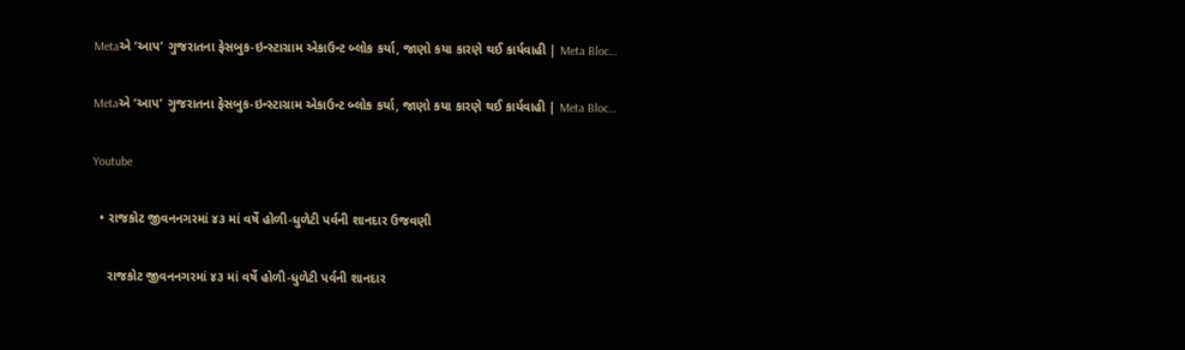Metaએ ‘આપ’ ગુજરાતના ફેસબુક-ઇન્સ્ટાગ્રામ એકાઉન્ટ બ્લોક કર્યા, જાણો કયા કારણે થઈ કાર્યવાહી | Meta Bloc…

Metaએ ‘આપ’ ગુજરાતના ફેસબુક-ઇન્સ્ટાગ્રામ એકાઉન્ટ બ્લોક કર્યા, જાણો કયા કારણે થઈ કાર્યવાહી | Meta Bloc…

Youtube

  • રાજકોટ જીવનનગરમાં ૪૩ માં વર્ષે હોળી-ધુળેટી પર્વની શાનદાર ઉજવણી

    રાજકોટ જીવનનગરમાં ૪૩ માં વર્ષે હોળી-ધુળેટી પર્વની શાનદાર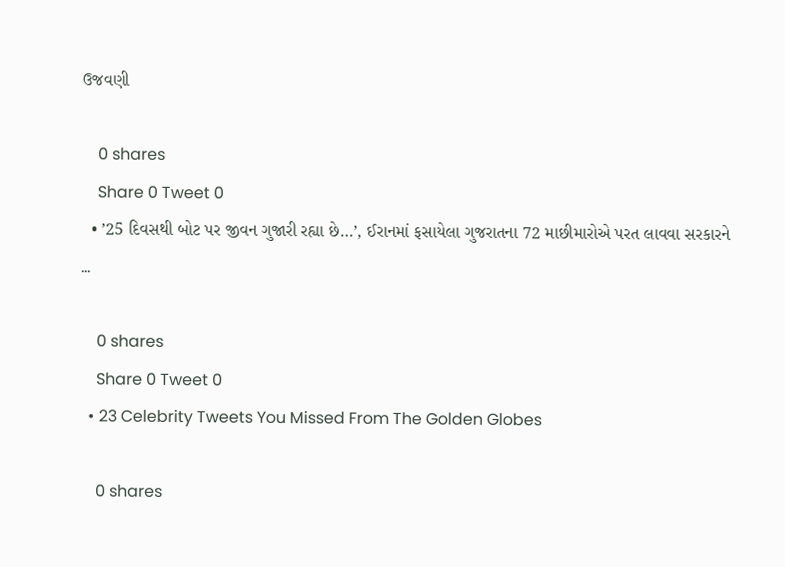ઉજવણી

    0 shares
    Share 0 Tweet 0
  • ’25 દિવસથી બોટ પર જીવન ગુજારી રહ્યા છે…’, ઈરાનમાં ફસાયેલા ગુજરાતના 72 માછીમારોએ પરત લાવવા સરકારને …

    0 shares
    Share 0 Tweet 0
  • 23 Celebrity Tweets You Missed From The Golden Globes

    0 shares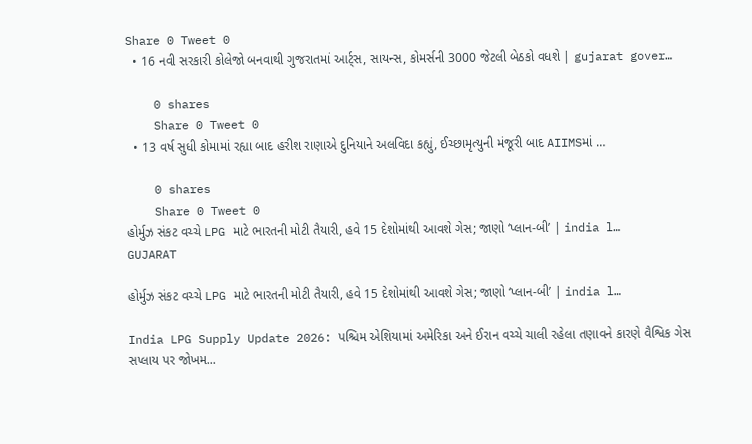Share 0 Tweet 0
  • 16 નવી સરકારી કોલેજો બનવાથી ગુજરાતમાં આર્ટ્સ, સાયન્સ, કોમર્સની 3000 જેટલી બેઠકો વધશે | gujarat gover…

    0 shares
    Share 0 Tweet 0
  • 13 વર્ષ સુધી કોમામાં રહ્યા બાદ હરીશ રાણાએ દુનિયાને અલવિદા કહ્યું, ઈચ્છામૃત્યુની મંજૂરી બાદ AIIMSમાં …

    0 shares
    Share 0 Tweet 0
હોર્મુઝ સંકટ વચ્ચે LPG માટે ભારતની મોટી તૈયારી, હવે 15 દેશોમાંથી આવશે ગેસ; જાણો ‘પ્લાન-બી’ | india l…
GUJARAT

હોર્મુઝ સંકટ વચ્ચે LPG માટે ભારતની મોટી તૈયારી, હવે 15 દેશોમાંથી આવશે ગેસ; જાણો ‘પ્લાન-બી’ | india l…

India LPG Supply Update 2026: પશ્ચિમ એશિયામાં અમેરિકા અને ઈરાન વચ્ચે ચાલી રહેલા તણાવને કારણે વૈશ્વિક ગેસ સપ્લાય પર જોખમ...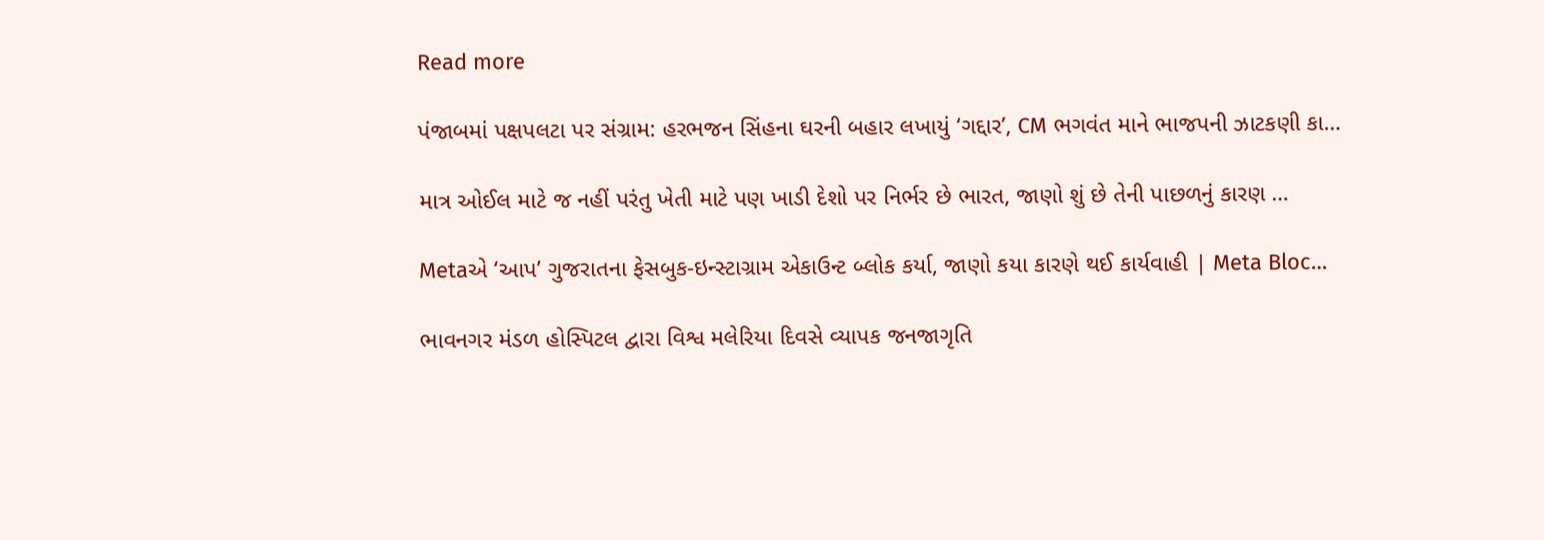Read more

પંજાબમાં પક્ષપલટા પર સંગ્રામ: હરભજન સિંહના ઘરની બહાર લખાયું ‘ગદ્દાર’, CM ભગવંત માને ભાજપની ઝાટકણી કા…

માત્ર ઓઈલ માટે જ નહીં પરંતુ ખેતી માટે પણ ખાડી દેશો પર નિર્ભર છે ભારત, જાણો શું છે તેની પાછળનું કારણ …

Metaએ ‘આપ’ ગુજરાતના ફેસબુક-ઇન્સ્ટાગ્રામ એકાઉન્ટ બ્લોક કર્યા, જાણો કયા કારણે થઈ કાર્યવાહી | Meta Bloc…

ભાવનગર મંડળ હોસ્પિટલ દ્વારા વિશ્વ મલેરિયા દિવસે વ્યાપક જનજાગૃતિ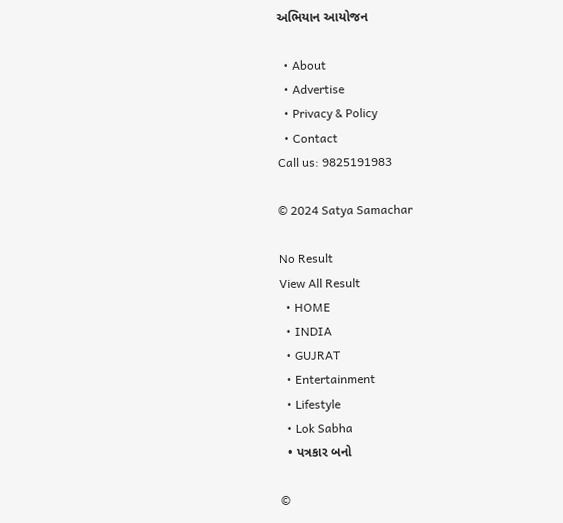અભિયાન આયોજન

  • About
  • Advertise
  • Privacy & Policy
  • Contact
Call us: 9825191983

© 2024 Satya Samachar

No Result
View All Result
  • HOME
  • INDIA
  • GUJRAT
  • Entertainment
  • Lifestyle
  • Lok Sabha
  • પત્રકાર બનો

©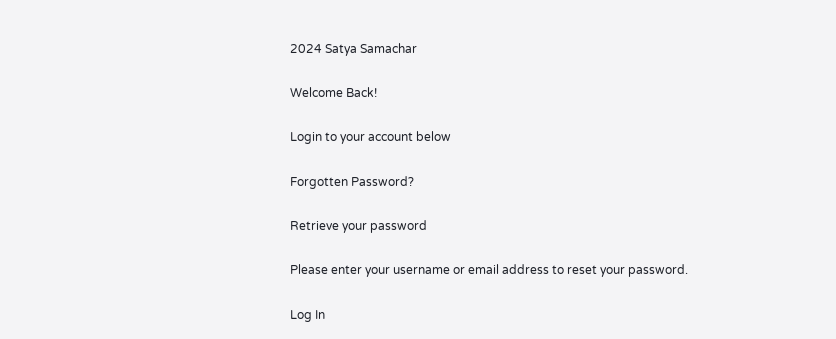2024 Satya Samachar

Welcome Back!

Login to your account below

Forgotten Password?

Retrieve your password

Please enter your username or email address to reset your password.

Log In